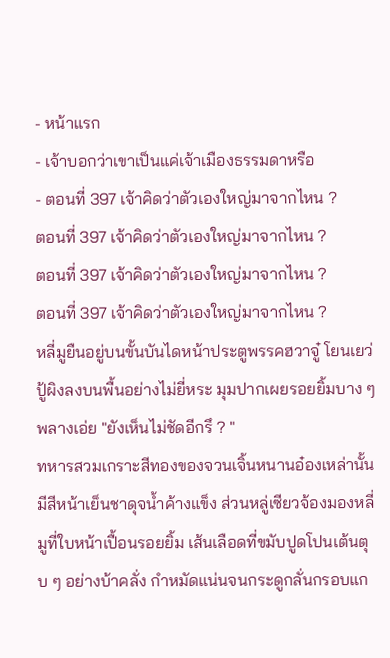- หน้าแรก
- เจ้าบอกว่าเขาเป็นแค่เจ้าเมืองธรรมดาหรือ
- ตอนที่ 397 เจ้าคิดว่าตัวเองใหญ่มาจากไหน ?
ตอนที่ 397 เจ้าคิดว่าตัวเองใหญ่มาจากไหน ?
ตอนที่ 397 เจ้าคิดว่าตัวเองใหญ่มาจากไหน ?
ตอนที่ 397 เจ้าคิดว่าตัวเองใหญ่มาจากไหน ?
หลี่มูยืนอยู่บนขั้นบันไดหน้าประตูพรรคฮวาจู๋ โยนเยว่ปู้ผิงลงบนพื้นอย่างไม่ยี่หระ มุมปากเผยรอยยิ้มบาง ๆ พลางเอ่ย "ยังเห็นไม่ชัดอีกรึ ? "
ทหารสวมเกราะสีทองของจวนเจิ้นหนานอ๋องเหล่านั้นมีสีหน้าเย็นชาดุจน้ำค้างแข็ง ส่วนหลู่เซียวจ้องมองหลี่มูที่ใบหน้าเปื้อนรอยยิ้ม เส้นเลือดที่ขมับปูดโปนเต้นตุบ ๆ อย่างบ้าคลั่ง กำหมัดแน่นจนกระดูกลั่นกรอบแก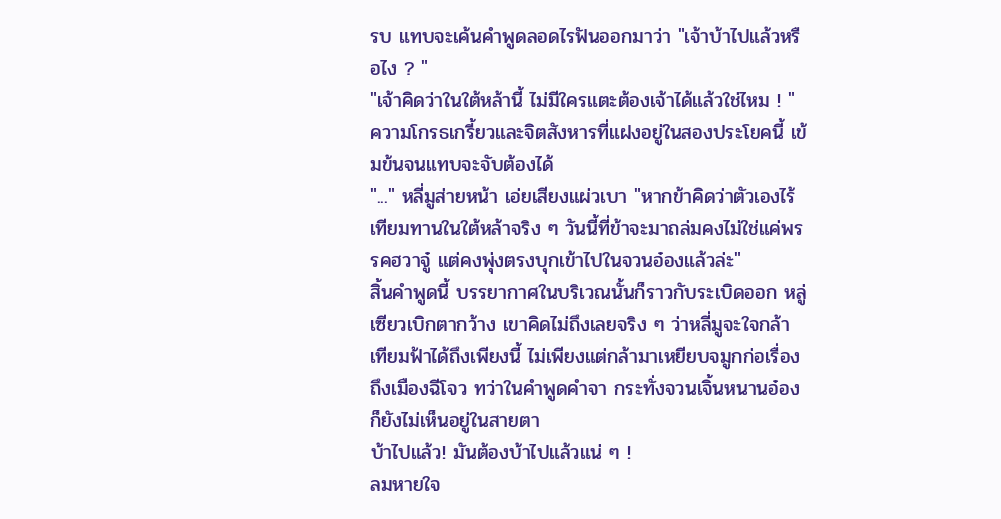รบ แทบจะเค้นคำพูดลอดไรฟันออกมาว่า "เจ้าบ้าไปแล้วหรือไง ? "
"เจ้าคิดว่าในใต้หล้านี้ ไม่มีใครแตะต้องเจ้าได้แล้วใช่ไหม ! "
ความโกรธเกรี้ยวและจิตสังหารที่แฝงอยู่ในสองประโยคนี้ เข้มข้นจนแทบจะจับต้องได้
"..." หลี่มูส่ายหน้า เอ่ยเสียงแผ่วเบา "หากข้าคิดว่าตัวเองไร้เทียมทานในใต้หล้าจริง ๆ วันนี้ที่ข้าจะมาถล่มคงไม่ใช่แค่พรรคฮวาจู๋ แต่คงพุ่งตรงบุกเข้าไปในจวนอ๋องแล้วล่ะ"
สิ้นคำพูดนี้ บรรยากาศในบริเวณนั้นก็ราวกับระเบิดออก หลู่เซียวเบิกตากว้าง เขาคิดไม่ถึงเลยจริง ๆ ว่าหลี่มูจะใจกล้าเทียมฟ้าได้ถึงเพียงนี้ ไม่เพียงแต่กล้ามาเหยียบจมูกก่อเรื่องถึงเมืองฉีโจว ทว่าในคำพูดคำจา กระทั่งจวนเจิ้นหนานอ๋องก็ยังไม่เห็นอยู่ในสายตา
บ้าไปแล้ว! มันต้องบ้าไปแล้วแน่ ๆ !
ลมหายใจ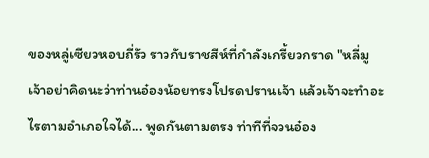ของหลู่เซียวหอบถี่รัว ราวกับราชสีห์ที่กำลังเกรี้ยวกราด "หลี่มู เจ้าอย่าคิดนะว่าท่านอ๋องน้อยทรงโปรดปรานเจ้า แล้วเจ้าจะทำอะไรตามอำเภอใจได้... พูดกันตามตรง ท่าทีที่จวนอ๋อง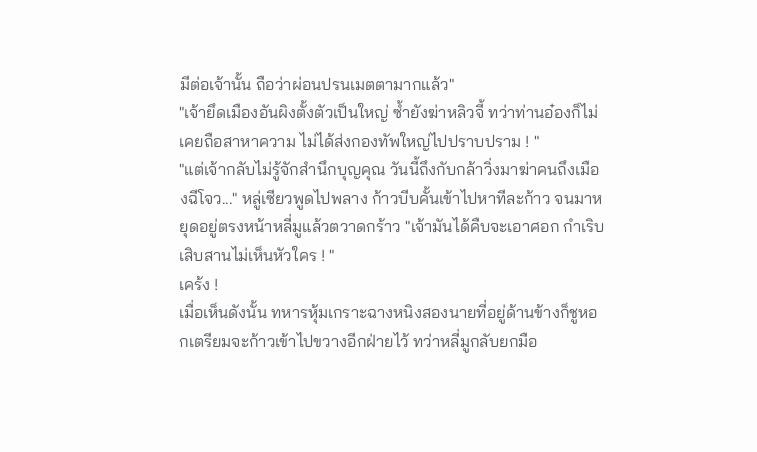มีต่อเจ้านั้น ถือว่าผ่อนปรนเมตตามากแล้ว"
"เจ้ายึดเมืองอันผิงตั้งตัวเป็นใหญ่ ซ้ำยังฆ่าหลิวจี้ ทว่าท่านอ๋องก็ไม่เคยถือสาหาความ ไม่ได้ส่งกองทัพใหญ่ไปปราบปราม ! "
"แต่เจ้ากลับไม่รู้จักสำนึกบุญคุณ วันนี้ถึงกับกล้าวิ่งมาฆ่าคนถึงเมืองฉีโจว..." หลู่เซียวพูดไปพลาง ก้าวบีบคั้นเข้าไปหาทีละก้าว จนมาหยุดอยู่ตรงหน้าหลี่มูแล้วตวาดกร้าว "เจ้ามันได้คืบจะเอาศอก กำเริบเสิบสานไม่เห็นหัวใคร ! "
เคร้ง !
เมื่อเห็นดังนั้น ทหารหุ้มเกราะฉางหนิงสองนายที่อยู่ด้านข้างก็ชูหอกเตรียมจะก้าวเข้าไปขวางอีกฝ่ายไว้ ทว่าหลี่มูกลับยกมือ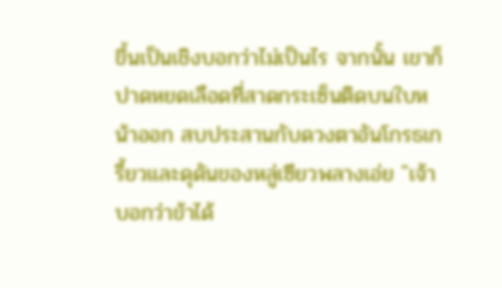ขึ้นเป็นเชิงบอกว่าไม่เป็นไร จากนั้น เขาก็ปาดหยดเลือดที่สาดกระเซ็นติดบนใบหน้าออก สบประสานกับดวงตาอันโกรธเกรี้ยวและดุดันของหลู่เซียวพลางเอ่ย "เจ้าบอกว่าข้าได้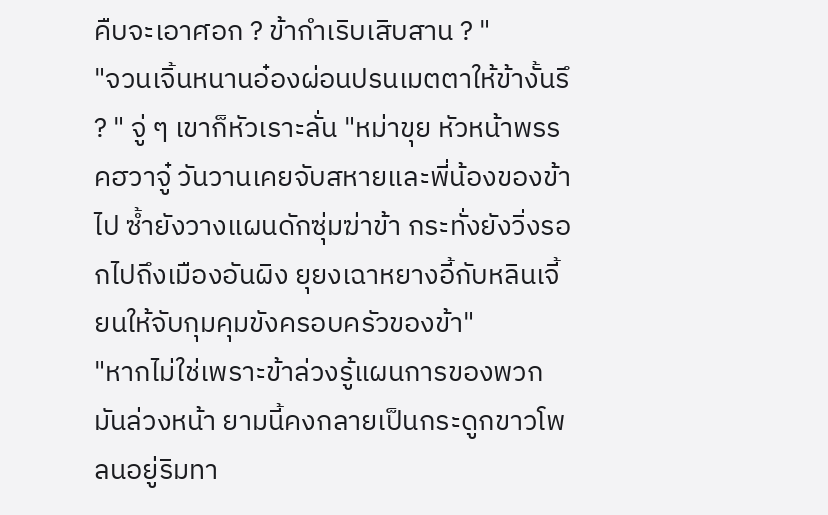คืบจะเอาศอก ? ข้ากำเริบเสิบสาน ? "
"จวนเจิ้นหนานอ๋องผ่อนปรนเมตตาให้ข้างั้นรึ ? " จู่ ๆ เขาก็หัวเราะลั่น "หม่าขุย หัวหน้าพรรคฮวาจู๋ วันวานเคยจับสหายและพี่น้องของข้าไป ซ้ำยังวางแผนดักซุ่มฆ่าข้า กระทั่งยังวิ่งรอกไปถึงเมืองอันผิง ยุยงเฉาหยางอี้กับหลินเจี้ยนให้จับกุมคุมขังครอบครัวของข้า"
"หากไม่ใช่เพราะข้าล่วงรู้แผนการของพวกมันล่วงหน้า ยามนี้คงกลายเป็นกระดูกขาวโพลนอยู่ริมทา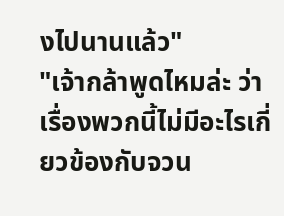งไปนานแล้ว"
"เจ้ากล้าพูดไหมล่ะ ว่าเรื่องพวกนี้ไม่มีอะไรเกี่ยวข้องกับจวน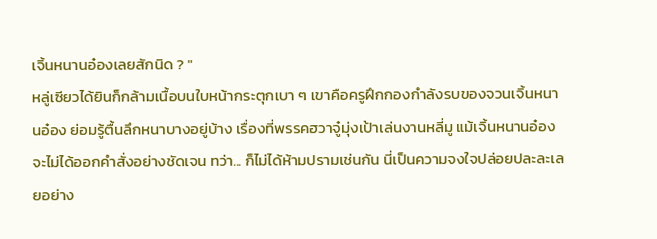เจิ้นหนานอ๋องเลยสักนิด ? "
หลู่เซียวได้ยินก็กล้ามเนื้อบนใบหน้ากระตุกเบา ๆ เขาคือครูฝึกกองกำลังรบของจวนเจิ้นหนานอ๋อง ย่อมรู้ตื้นลึกหนาบางอยู่บ้าง เรื่องที่พรรคฮวาจู๋มุ่งเป้าเล่นงานหลี่มู แม้เจิ้นหนานอ๋องจะไม่ได้ออกคำสั่งอย่างชัดเจน ทว่า... ก็ไม่ได้ห้ามปรามเช่นกัน นี่เป็นความจงใจปล่อยปละละเลยอย่าง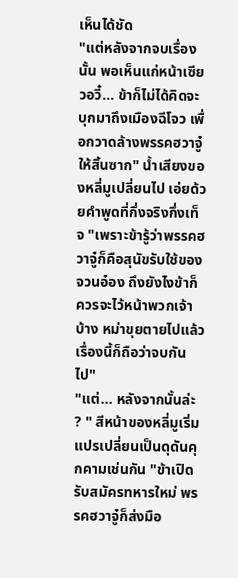เห็นได้ชัด
"แต่หลังจากจบเรื่องนั้น พอเห็นแก่หน้าเซียวอวี๋... ข้าก็ไม่ได้คิดจะบุกมาถึงเมืองฉีโจว เพื่อกวาดล้างพรรคฮวาจู๋ให้สิ้นซาก" น้ำเสียงของหลี่มูเปลี่ยนไป เอ่ยด้วยคำพูดที่กึ่งจริงกึ่งเท็จ "เพราะข้ารู้ว่าพรรคฮวาจู๋ก็คือสุนัขรับใช้ของจวนอ๋อง ถึงยังไงข้าก็ควรจะไว้หน้าพวกเจ้าบ้าง หม่าขุยตายไปแล้ว เรื่องนี้ก็ถือว่าจบกันไป"
"แต่... หลังจากนั้นล่ะ ? " สีหน้าของหลี่มูเริ่มแปรเปลี่ยนเป็นดุดันคุกคามเช่นกัน "ข้าเปิดรับสมัครทหารใหม่ พรรคฮวาจู๋ก็ส่งมือ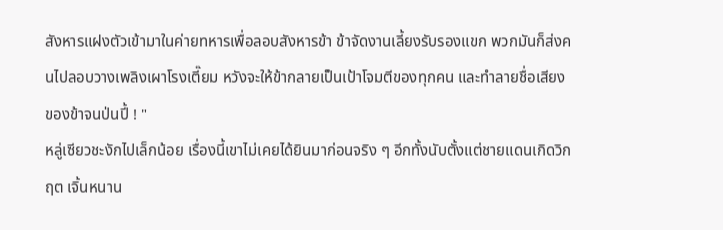สังหารแฝงตัวเข้ามาในค่ายทหารเพื่อลอบสังหารข้า ข้าจัดงานเลี้ยงรับรองแขก พวกมันก็ส่งคนไปลอบวางเพลิงเผาโรงเตี๊ยม หวังจะให้ข้ากลายเป็นเป้าโจมตีของทุกคน และทำลายชื่อเสียงของข้าจนป่นปี้ ! "
หลู่เซียวชะงักไปเล็กน้อย เรื่องนี้เขาไม่เคยได้ยินมาก่อนจริง ๆ อีกทั้งนับตั้งแต่ชายแดนเกิดวิกฤต เจิ้นหนาน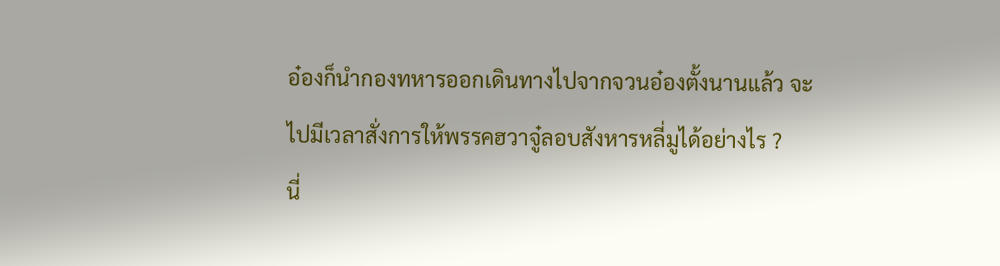อ๋องก็นำกองทหารออกเดินทางไปจากจวนอ๋องตั้งนานแล้ว จะไปมีเวลาสั่งการให้พรรคฮวาจู๋ลอบสังหารหลี่มูได้อย่างไร ?
นี่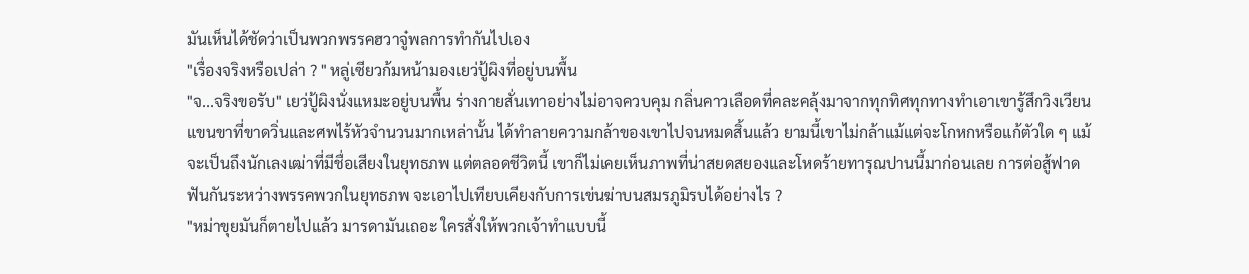มันเห็นได้ชัดว่าเป็นพวกพรรคฮวาจู๋พลการทำกันไปเอง
"เรื่องจริงหรือเปล่า ? " หลู่เซียวก้มหน้ามองเยว่ปู้ผิงที่อยู่บนพื้น
"จ...จริงขอรับ" เยว่ปู้ผิงนั่งแหมะอยู่บนพื้น ร่างกายสั่นเทาอย่างไม่อาจควบคุม กลิ่นคาวเลือดที่คละคลุ้งมาจากทุกทิศทุกทางทำเอาเขารู้สึกวิงเวียน แขนขาที่ขาดวิ่นและศพไร้หัวจำนวนมากเหล่านั้น ได้ทำลายความกล้าของเขาไปจนหมดสิ้นแล้ว ยามนี้เขาไม่กล้าแม้แต่จะโกหกหรือแก้ตัวใด ๆ แม้จะเป็นถึงนักเลงเฒ่าที่มีชื่อเสียงในยุทธภพ แต่ตลอดชีวิตนี้ เขาก็ไม่เคยเห็นภาพที่น่าสยดสยองและโหดร้ายทารุณปานนี้มาก่อนเลย การต่อสู้ฟาดฟันกันระหว่างพรรคพวกในยุทธภพ จะเอาไปเทียบเคียงกับการเข่นฆ่าบนสมรภูมิรบได้อย่างไร ?
"หม่าขุยมันก็ตายไปแล้ว มารดามันเถอะ ใครสั่งให้พวกเจ้าทำแบบนี้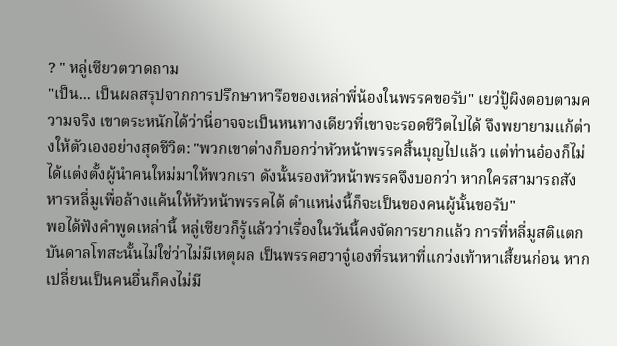? " หลู่เซียวตวาดถาม
"เป็น... เป็นผลสรุปจากการปรึกษาหารือของเหล่าพี่น้องในพรรคขอรับ" เยว่ปู้ผิงตอบตามความจริง เขาตระหนักได้ว่านี่อาจจะเป็นหนทางเดียวที่เขาจะรอดชีวิตไปได้ จึงพยายามแก้ต่างให้ตัวเองอย่างสุดชีวิต: "พวกเขาต่างก็บอกว่าหัวหน้าพรรคสิ้นบุญไปแล้ว แต่ท่านอ๋องก็ไม่ได้แต่งตั้งผู้นำคนใหม่มาให้พวกเรา ดังนั้นรองหัวหน้าพรรคจึงบอกว่า หากใครสามารถสังหารหลี่มูเพื่อล้างแค้นให้หัวหน้าพรรคได้ ตำแหน่งนี้ก็จะเป็นของคนผู้นั้นขอรับ"
พอได้ฟังคำพูดเหล่านี้ หลู่เซียวก็รู้แล้วว่าเรื่องในวันนี้คงจัดการยากแล้ว การที่หลี่มูสติแตกบันดาลโทสะนั้นไม่ใช่ว่าไม่มีเหตุผล เป็นพรรคฮวาจู๋เองที่รนหาที่แกว่งเท้าหาเสี้ยนก่อน หากเปลี่ยนเป็นคนอื่นก็คงไม่มี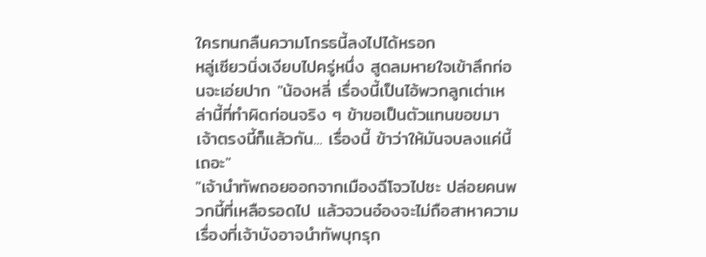ใครทนกลืนความโกรธนี้ลงไปได้หรอก
หลู่เซียวนิ่งเงียบไปครู่หนึ่ง สูดลมหายใจเข้าลึกก่อนจะเอ่ยปาก "น้องหลี่ เรื่องนี้เป็นไอ้พวกลูกเต่าเหล่านี้ที่ทำผิดก่อนจริง ๆ ข้าขอเป็นตัวแทนขอขมาเจ้าตรงนี้ก็แล้วกัน... เรื่องนี้ ข้าว่าให้มันจบลงแค่นี้เถอะ"
"เจ้านำทัพถอยออกจากเมืองฉีโจวไปซะ ปล่อยคนพวกนี้ที่เหลือรอดไป แล้วจวนอ๋องจะไม่ถือสาหาความเรื่องที่เจ้าบังอาจนำทัพบุกรุก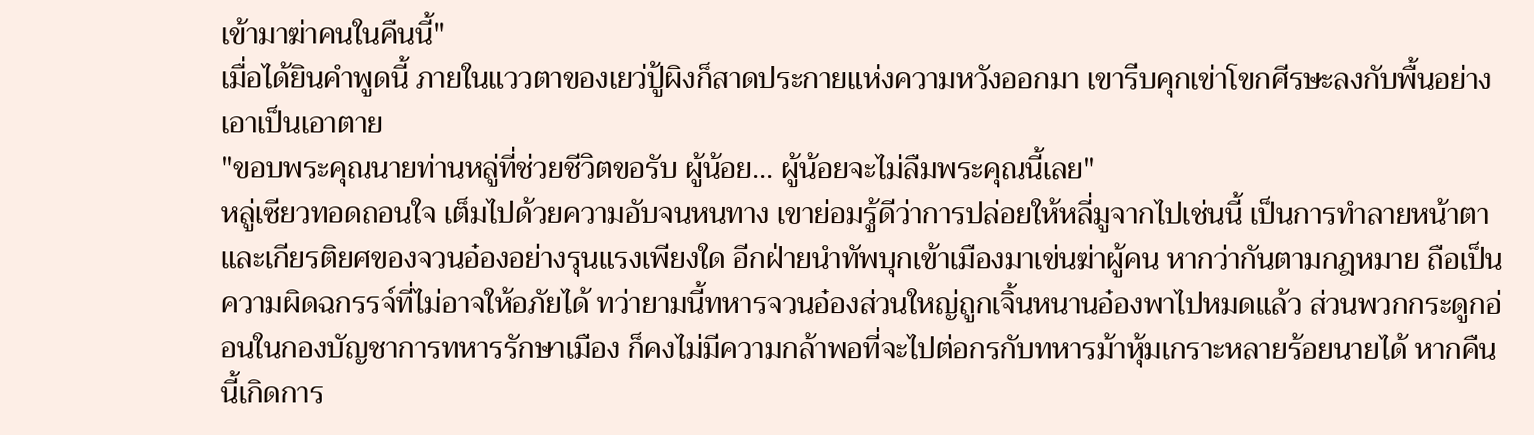เข้ามาฆ่าคนในคืนนี้"
เมื่อได้ยินคำพูดนี้ ภายในแววตาของเยว่ปู้ผิงก็สาดประกายแห่งความหวังออกมา เขารีบคุกเข่าโขกศีรษะลงกับพื้นอย่างเอาเป็นเอาตาย
"ขอบพระคุณนายท่านหลู่ที่ช่วยชีวิตขอรับ ผู้น้อย... ผู้น้อยจะไม่ลืมพระคุณนี้เลย"
หลู่เซียวทอดถอนใจ เต็มไปด้วยความอับจนหนทาง เขาย่อมรู้ดีว่าการปล่อยให้หลี่มูจากไปเช่นนี้ เป็นการทำลายหน้าตาและเกียรติยศของจวนอ๋องอย่างรุนแรงเพียงใด อีกฝ่ายนำทัพบุกเข้าเมืองมาเข่นฆ่าผู้คน หากว่ากันตามกฎหมาย ถือเป็นความผิดฉกรรจ์ที่ไม่อาจให้อภัยได้ ทว่ายามนี้ทหารจวนอ๋องส่วนใหญ่ถูกเจิ้นหนานอ๋องพาไปหมดแล้ว ส่วนพวกกระดูกอ่อนในกองบัญชาการทหารรักษาเมือง ก็คงไม่มีความกล้าพอที่จะไปต่อกรกับทหารม้าหุ้มเกราะหลายร้อยนายได้ หากคืนนี้เกิดการ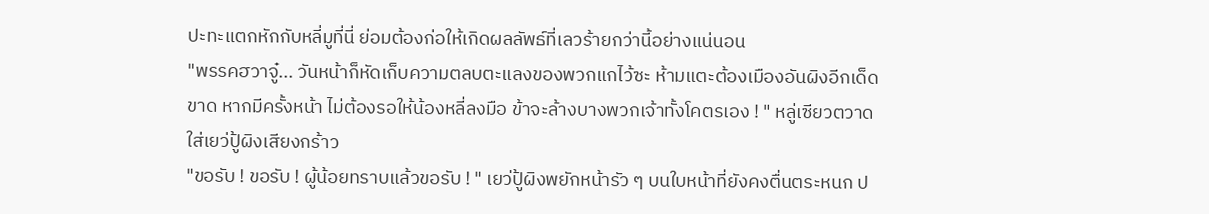ปะทะแตกหักกับหลี่มูที่นี่ ย่อมต้องก่อให้เกิดผลลัพธ์ที่เลวร้ายกว่านี้อย่างแน่นอน
"พรรคฮวาจู๋... วันหน้าก็หัดเก็บความตลบตะแลงของพวกแกไว้ซะ ห้ามแตะต้องเมืองอันผิงอีกเด็ดขาด หากมีครั้งหน้า ไม่ต้องรอให้น้องหลี่ลงมือ ข้าจะล้างบางพวกเจ้าทั้งโคตรเอง ! " หลู่เซียวตวาดใส่เยว่ปู้ผิงเสียงกร้าว
"ขอรับ ! ขอรับ ! ผู้น้อยทราบแล้วขอรับ ! " เยว่ปู้ผิงพยักหน้ารัว ๆ บนใบหน้าที่ยังคงตื่นตระหนก ป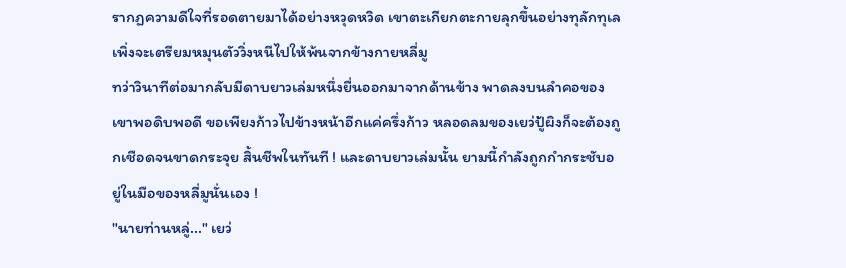รากฏความดีใจที่รอดตายมาได้อย่างหวุดหวิด เขาตะเกียกตะกายลุกขึ้นอย่างทุลักทุเล เพิ่งจะเตรียมหมุนตัววิ่งหนีไปให้พ้นจากข้างกายหลี่มู
ทว่าวินาทีต่อมากลับมีดาบยาวเล่มหนึ่งยื่นออกมาจากด้านข้าง พาดลงบนลำคอของเขาพอดิบพอดี ขอเพียงก้าวไปข้างหน้าอีกแค่ครึ่งก้าว หลอดลมของเยว่ปู้ผิงก็จะต้องถูกเชือดจนขาดกระจุย สิ้นชีพในทันที ! และดาบยาวเล่มนั้น ยามนี้กำลังถูกกำกระชับอยู่ในมือของหลี่มูนั่นเอง !
"นายท่านหลู่..." เยว่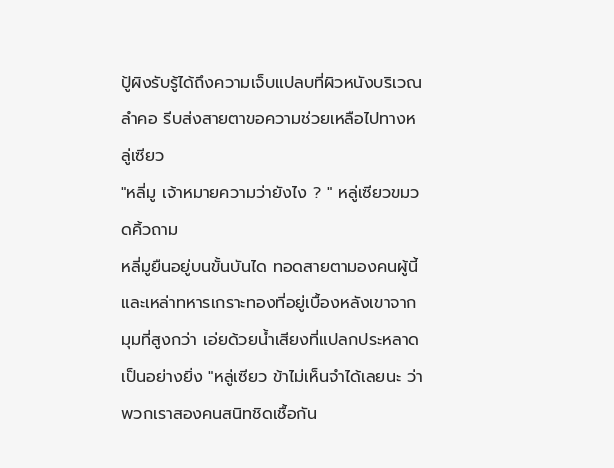ปู้ผิงรับรู้ได้ถึงความเจ็บแปลบที่ผิวหนังบริเวณลำคอ รีบส่งสายตาขอความช่วยเหลือไปทางหลู่เซียว
"หลี่มู เจ้าหมายความว่ายังไง ? " หลู่เซียวขมวดคิ้วถาม
หลี่มูยืนอยู่บนขั้นบันได ทอดสายตามองคนผู้นี้และเหล่าทหารเกราะทองที่อยู่เบื้องหลังเขาจากมุมที่สูงกว่า เอ่ยด้วยน้ำเสียงที่แปลกประหลาดเป็นอย่างยิ่ง "หลู่เซียว ข้าไม่เห็นจำได้เลยนะ ว่าพวกเราสองคนสนิทชิดเชื้อกัน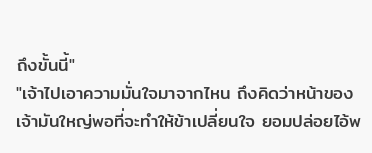ถึงขั้นนี้"
"เจ้าไปเอาความมั่นใจมาจากไหน ถึงคิดว่าหน้าของเจ้ามันใหญ่พอที่จะทำให้ข้าเปลี่ยนใจ ยอมปล่อยไอ้พ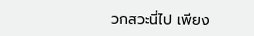วกสวะนี่ไป เพียง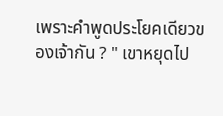เพราะคำพูดประโยคเดียวของเจ้ากัน ? " เขาหยุดไป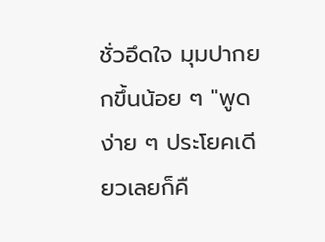ชั่วอึดใจ มุมปากยกขึ้นน้อย ๆ "พูดง่าย ๆ ประโยคเดียวเลยก็คื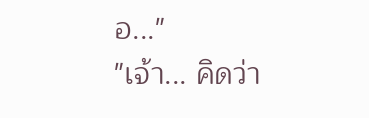อ..."
"เจ้า... คิดว่า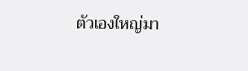ตัวเองใหญ่มา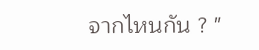จากไหนกัน ? "